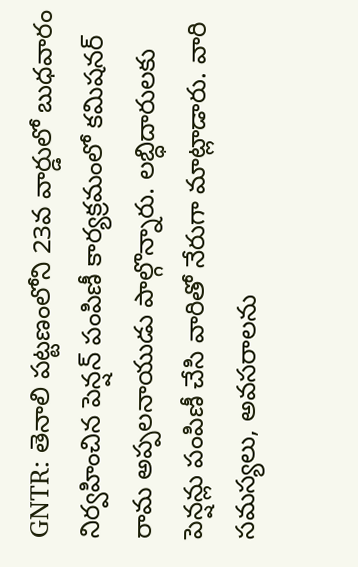GNTR: తెనాలి పట్టణంలోని 23వ వార్డులో బుధవారం నిర్వహించిన పెన్షన్ పంపిణీ కార్యక్రమంలో కమిషనర్ రామ అప్పలనాయుడు పాల్గొన్నారు. లబ్ధిదారులకు పెన్షన్లు పంపిణీ చేసి వారితో నేరుగా మాట్లాడారు. వారి సమస్యలు, అవసరాలను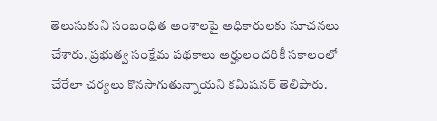తెలుసుకుని సంబంధిత అంశాలపై అధికారులకు సూచనలు చేశారు. ప్రభుత్వ సంక్షేమ పథకాలు అర్హులందరికీ సకాలంలో చేరేలా చర్యలు కొనసాగుతున్నాయని కమిషనర్ తెలిపారు.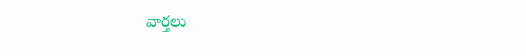వార్తలు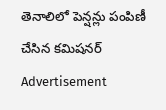తెనాలిలో పెన్షన్లు పంపిణీ చేసిన కమిషనర్
Advertisement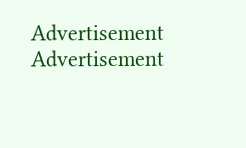Advertisement
Advertisement